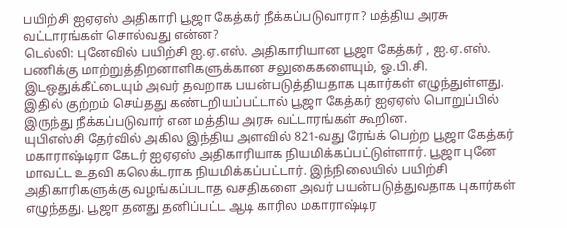பயிற்சி ஐஏஏஸ் அதிகாரி பூஜா கேத்கர் நீக்கப்படுவாரா? மத்திய அரசு வட்டாரங்கள் சொல்வது என்ன?
டெல்லி: புனேவில் பயிற்சி ஐ.ஏ.எஸ். அதிகாரியான பூஜா கேத்கர் , ஐ.ஏ.எஸ். பணிக்கு மாற்றுத்திறனாளிகளுக்கான சலுகைகளையும், ஓ.பி.சி. இடஒதுக்கீட்டையும் அவர் தவறாக பயன்படுத்தியதாக புகார்கள் எழுந்துள்ளது. இதில் குற்றம் செய்தது கண்டறியப்பட்டால் பூஜா கேத்கர் ஐஏஏஸ் பொறுப்பில் இருந்து நீக்கப்படுவார் என மத்திய அரசு வட்டாரங்கள் கூறின.
யுபிஎஸ்சி தேர்வில் அகில இந்திய அளவில் 821-வது ரேங்க் பெற்ற பூஜா கேத்கர் மகாராஷ்டிரா கேடர் ஐஏஏஸ் அதிகாரியாக நியமிக்கப்பட்டுள்ளார். பூஜா புனே மாவட்ட உதவி கலெக்டராக நியமிக்கப்பட்டார். இந்நிலையில் பயிற்சி அதிகாரிகளுக்கு வழங்கப்படாத வசதிகளை அவர் பயன்படுத்துவதாக புகார்கள் எழுந்தது. பூஜா தனது தனிப்பட்ட ஆடி காரில மகாராஷ்டிர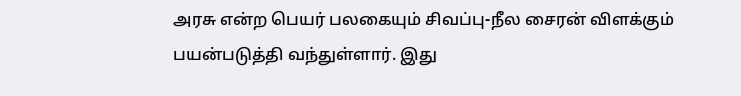அரசு என்ற பெயர் பலகையும் சிவப்பு-நீல சைரன் விளக்கும் பயன்படுத்தி வந்துள்ளார். இது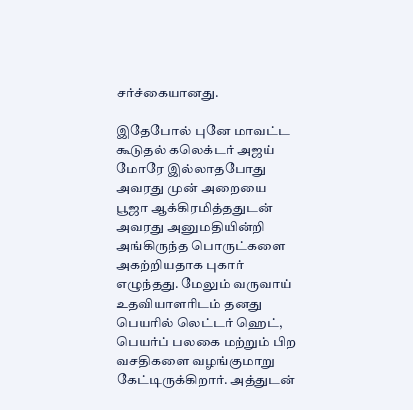சர்ச்கையானது.

இதேபோல் புனே மாவட்ட கூடுதல் கலெக்டர் அஜய் மோரே இல்லாதபோது அவரது முன் அறையை பூஜா ஆக்கிரமித்ததுடன் அவரது அனுமதியின்றி அங்கிருந்த பொருட்களை அகற்றியதாக புகார் எழுந்தது. மேலும் வருவாய் உதவியாளரிடம் தனது பெயரில் லெட்டர் ஹெட், பெயர்ப் பலகை மற்றும் பிற வசதிகளை வழங்குமாறு கேட்டிருக்கிறார். அத்துடன்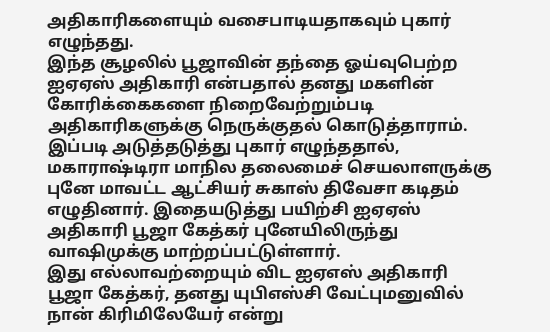அதிகாரிகளையும் வசைபாடியதாகவும் புகார் எழுந்தது.
இந்த சூழலில் பூஜாவின் தந்தை ஓய்வுபெற்ற ஐஏஏஸ் அதிகாரி என்பதால் தனது மகளின் கோரிக்கைகளை நிறைவேற்றும்படி அதிகாரிகளுக்கு நெருக்குதல் கொடுத்தாராம். இப்படி அடுத்தடுத்து புகார் எழுந்ததால், மகாராஷ்டிரா மாநில தலைமைச் செயலாளருக்கு புனே மாவட்ட ஆட்சியர் சுகாஸ் திவேசா கடிதம் எழுதினார். இதையடுத்து பயிற்சி ஐஏஏஸ் அதிகாரி பூஜா கேத்கர் புனேயிலிருந்து வாஷிமுக்கு மாற்றப்பட்டுள்ளார்.
இது எல்லாவற்றையும் விட ஐஏஎஸ் அதிகாரி பூஜா கேத்கர், தனது யுபிஎஸ்சி வேட்புமனுவில் நான் கிரிமிலேயேர் என்று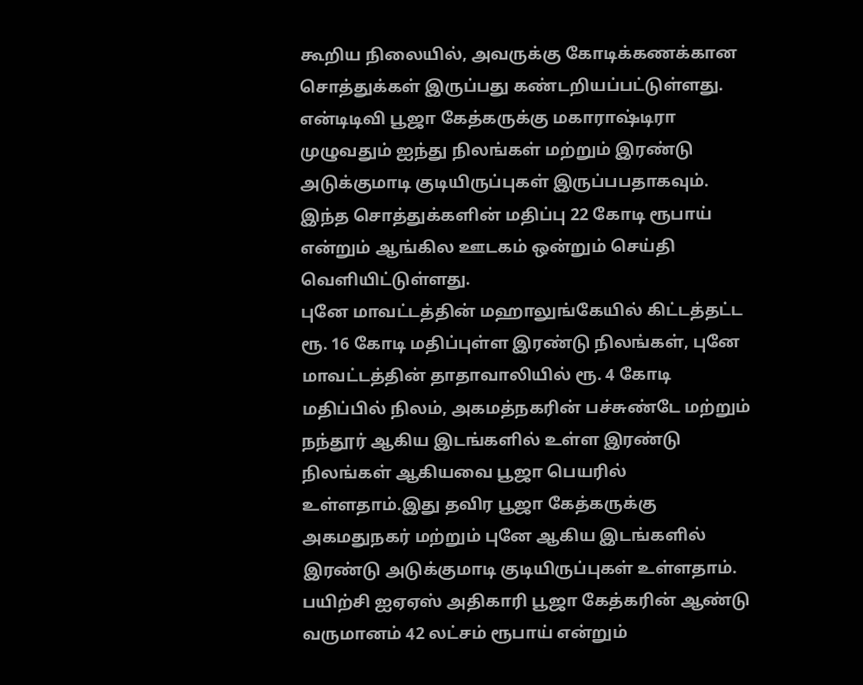கூறிய நிலையில், அவருக்கு கோடிக்கணக்கான சொத்துக்கள் இருப்பது கண்டறியப்பட்டுள்ளது. என்டிடிவி பூஜா கேத்கருக்கு மகாராஷ்டிரா முழுவதும் ஐந்து நிலங்கள் மற்றும் இரண்டு அடுக்குமாடி குடியிருப்புகள் இருப்பபதாகவும். இந்த சொத்துக்களின் மதிப்பு 22 கோடி ரூபாய் என்றும் ஆங்கில ஊடகம் ஒன்றும் செய்தி வெளியிட்டுள்ளது.
புனே மாவட்டத்தின் மஹாலுங்கேயில் கிட்டத்தட்ட ரூ. 16 கோடி மதிப்புள்ள இரண்டு நிலங்கள், புனே மாவட்டத்தின் தாதாவாலியில் ரூ. 4 கோடி மதிப்பில் நிலம், அகமத்நகரின் பச்சுண்டே மற்றும் நந்தூர் ஆகிய இடங்களில் உள்ள இரண்டு நிலங்கள் ஆகியவை பூஜா பெயரில் உள்ளதாம்.இது தவிர பூஜா கேத்கருக்கு அகமதுநகர் மற்றும் புனே ஆகிய இடங்களில் இரண்டு அடுக்குமாடி குடியிருப்புகள் உள்ளதாம்.
பயிற்சி ஐஏஏஸ் அதிகாரி பூஜா கேத்கரின் ஆண்டு வருமானம் 42 லட்சம் ரூபாய் என்றும்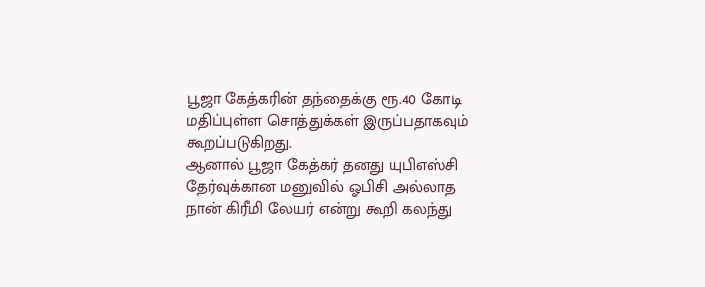பூஜா கேத்கரின் தந்தைக்கு ரூ.40 கோடி மதிப்புள்ள சொத்துக்கள் இருப்பதாகவும் கூறப்படுகிறது.
ஆனால் பூஜா கேத்கர் தனது யுபிஎஸ்சி தேர்வுக்கான மனுவில் ஓபிசி அல்லாத நான் கிரீமி லேயர் என்று கூறி கலந்து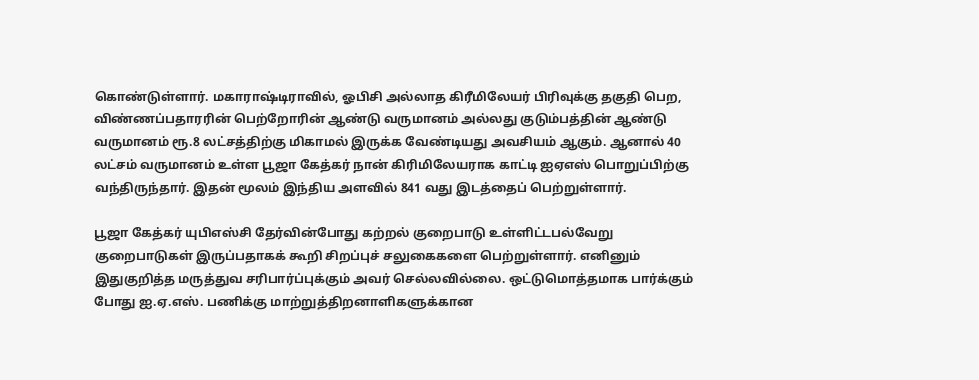கொண்டுள்ளார். மகாராஷ்டிராவில், ஓபிசி அல்லாத கிரீமிலேயர் பிரிவுக்கு தகுதி பெற, விண்ணப்பதாரரின் பெற்றோரின் ஆண்டு வருமானம் அல்லது குடும்பத்தின் ஆண்டு வருமானம் ரூ.8 லட்சத்திற்கு மிகாமல் இருக்க வேண்டியது அவசியம் ஆகும். ஆனால் 40 லட்சம் வருமானம் உள்ள பூஜா கேத்கர் நான் கிரிமிலேயராக காட்டி ஐஏஎஸ் பொறுப்பிற்கு வந்திருந்தார். இதன் மூலம் இந்திய அளவில் 841 வது இடத்தைப் பெற்றுள்ளார்.

பூஜா கேத்கர் யுபிஎஸ்சி தேர்வின்போது கற்றல் குறைபாடு உள்ளிட்டபல்வேறு குறைபாடுகள் இருப்பதாகக் கூறி சிறப்புச் சலுகைகளை பெற்றுள்ளார். எனினும் இதுகுறித்த மருத்துவ சரிபார்ப்புக்கும் அவர் செல்லவில்லை. ஒட்டுமொத்தமாக பார்க்கும் போது ஐ.ஏ.எஸ். பணிக்கு மாற்றுத்திறனாளிகளுக்கான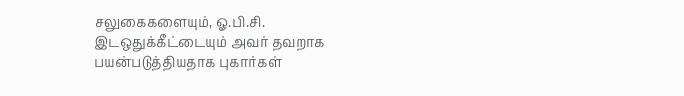சலுகைகளையும், ஓ.பி.சி. இடஒதுக்கீட்டையும் அவர் தவறாக பயன்படுத்தியதாக புகார்கள்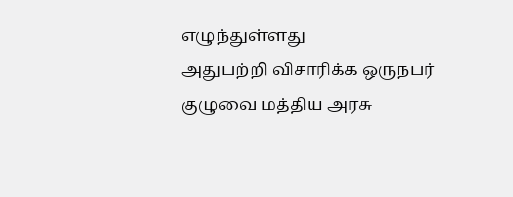எழுந்துள்ளது
அதுபற்றி விசாரிக்க ஒருநபர் குழுவை மத்திய அரசு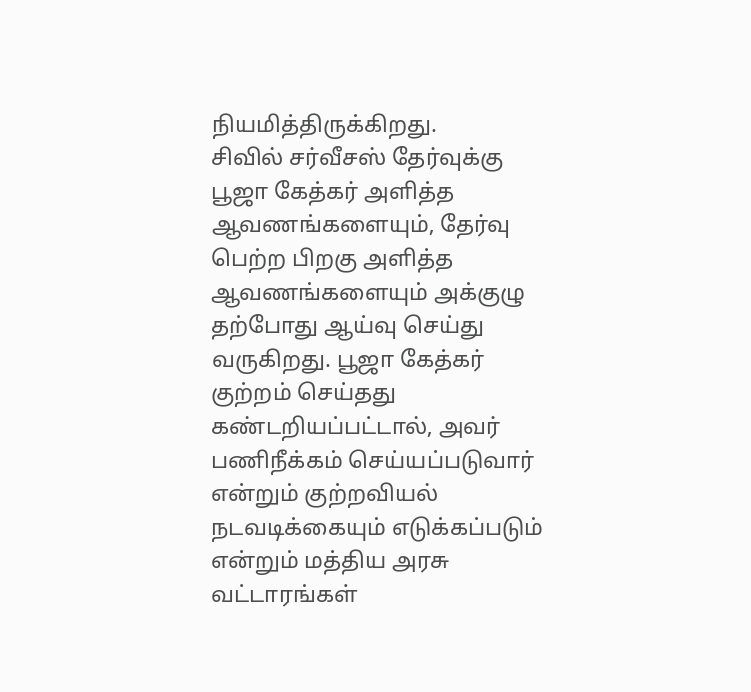நியமித்திருக்கிறது.
சிவில் சர்வீசஸ் தேர்வுக்கு பூஜா கேத்கர் அளித்த ஆவணங்களையும், தேர்வு பெற்ற பிறகு அளித்த ஆவணங்களையும் அக்குழு தற்போது ஆய்வு செய்து வருகிறது. பூஜா கேத்கர் குற்றம் செய்தது கண்டறியப்பட்டால், அவர் பணிநீக்கம் செய்யப்படுவார் என்றும் குற்றவியல் நடவடிக்கையும் எடுக்கப்படும் என்றும் மத்திய அரசு வட்டாரங்கள்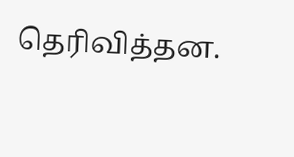தெரிவித்தன.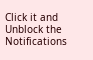Click it and Unblock the Notifications